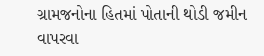ગ્રામજનોના હિતમાં પોતાની થોડી જમીન વાપરવા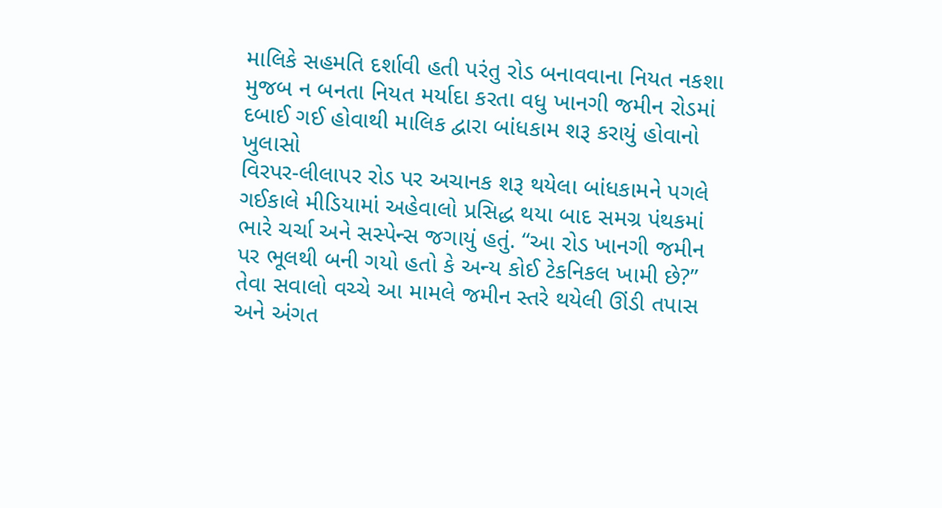માલિકે સહમતિ દર્શાવી હતી પરંતુ રોડ બનાવવાના નિયત નકશા મુજબ ન બનતા નિયત મર્યાદા કરતા વધુ ખાનગી જમીન રોડમાં દબાઈ ગઈ હોવાથી માલિક દ્વારા બાંધકામ શરૂ કરાયું હોવાનો ખુલાસો
વિરપર-લીલાપર રોડ પર અચાનક શરૂ થયેલા બાંધકામને પગલે ગઈકાલે મીડિયામાં અહેવાલો પ્રસિદ્ધ થયા બાદ સમગ્ર પંથકમાં ભારે ચર્ચા અને સસ્પેન્સ જગાયું હતું. “આ રોડ ખાનગી જમીન પર ભૂલથી બની ગયો હતો કે અન્ય કોઈ ટેકનિકલ ખામી છે?” તેવા સવાલો વચ્ચે આ મામલે જમીન સ્તરે થયેલી ઊંડી તપાસ અને અંગત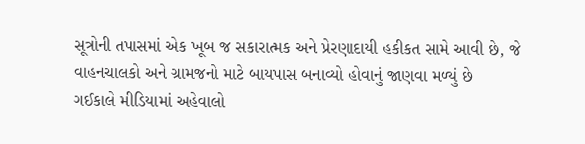સૂત્રોની તપાસમાં એક ખૂબ જ સકારાત્મક અને પ્રેરણાદાયી હકીકત સામે આવી છે, જે વાહનચાલકો અને ગ્રામજનો માટે બાયપાસ બનાવ્યો હોવાનું જાણવા મળ્યું છે
ગઈકાલે મીડિયામાં અહેવાલો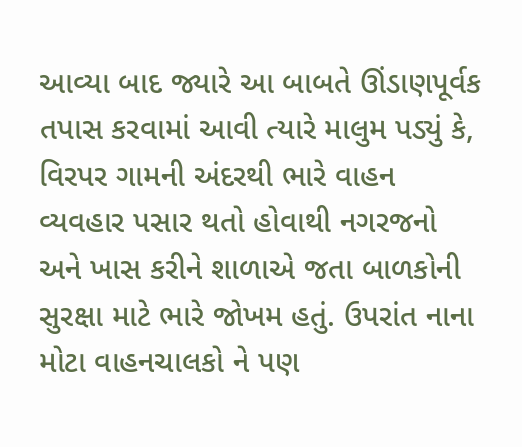આવ્યા બાદ જ્યારે આ બાબતે ઊંડાણપૂર્વક તપાસ કરવામાં આવી ત્યારે માલુમ પડ્યું કે, વિરપર ગામની અંદરથી ભારે વાહન વ્યવહાર પસાર થતો હોવાથી નગરજનો અને ખાસ કરીને શાળાએ જતા બાળકોની સુરક્ષા માટે ભારે જોખમ હતું. ઉપરાંત નાના મોટા વાહનચાલકો ને પણ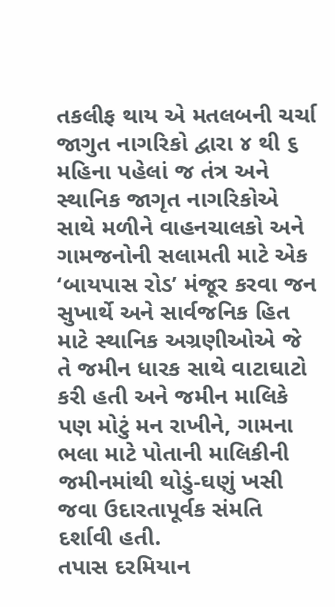તકલીફ થાય એ મતલબની ચર્ચા જાગુત નાગરિકો દ્વારા ૪ થી ૬ મહિના પહેલાં જ તંત્ર અને સ્થાનિક જાગૃત નાગરિકોએ સાથે મળીને વાહનચાલકો અને ગામજનોની સલામતી માટે એક ‘બાયપાસ રોડ’ મંજૂર કરવા જન સુખાર્થે અને સાર્વજનિક હિત માટે સ્થાનિક અગ્રણીઓએ જે તે જમીન ધારક સાથે વાટાઘાટો કરી હતી અને જમીન માલિકે પણ મોટું મન રાખીને, ગામના ભલા માટે પોતાની માલિકીની જમીનમાંથી થોડું-ઘણું ખસી જવા ઉદારતાપૂર્વક સંમતિ દર્શાવી હતી.
તપાસ દરમિયાન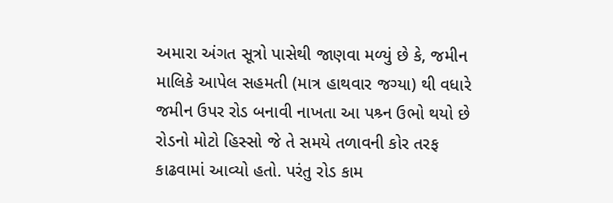અમારા અંગત સૂત્રો પાસેથી જાણવા મળ્યું છે કે, જમીન માલિકે આપેલ સહમતી (માત્ર હાથવાર જગ્યા) થી વધારે જમીન ઉપર રોડ બનાવી નાખતા આ પશ્ર્ન ઉભો થયો છે રોડનો મોટો હિસ્સો જે તે સમયે તળાવની કોર તરફ કાઢવામાં આવ્યો હતો. પરંતુ રોડ કામ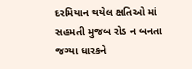દરમિયાન થયેલ ક્ષતિઓ માં સહમતી મુજબ રોડ ન બનતા જગ્યા ધારકને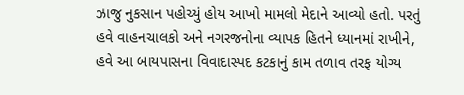ઝાજુ નુકસાન પહોચ્યું હોય આખો મામલો મેદાને આવ્યો હતો. પરતું હવે વાહનચાલકો અને નગરજનોના વ્યાપક હિતને ધ્યાનમાં રાખીને, હવે આ બાયપાસના વિવાદાસ્પદ કટકાનું કામ તળાવ તરફ યોગ્ય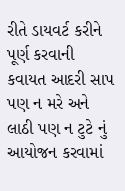રીતે ડાયવર્ટ કરીને પૂર્ણ કરવાની કવાયત આદરી સાપ પણ ન મરે અને લાઠી પણ ન ટુટે નું આયોજન કરવામાં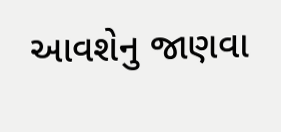આવશેનુ જાણવા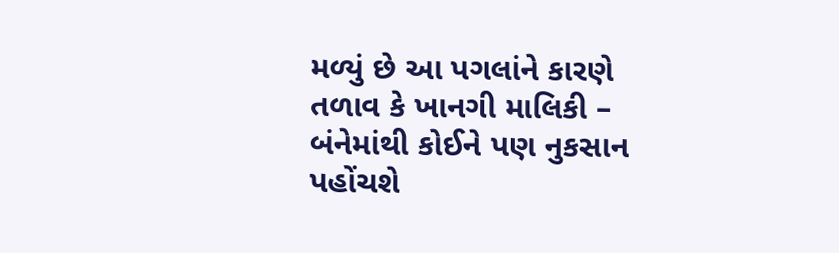મળ્યું છે આ પગલાંને કારણે તળાવ કે ખાનગી માલિકી – બંનેમાંથી કોઈને પણ નુકસાન પહોંચશે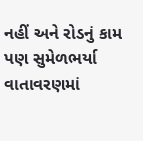નહીં અને રોડનું કામ પણ સુમેળભર્યા વાતાવરણમાં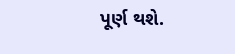પૂર્ણ થશે.